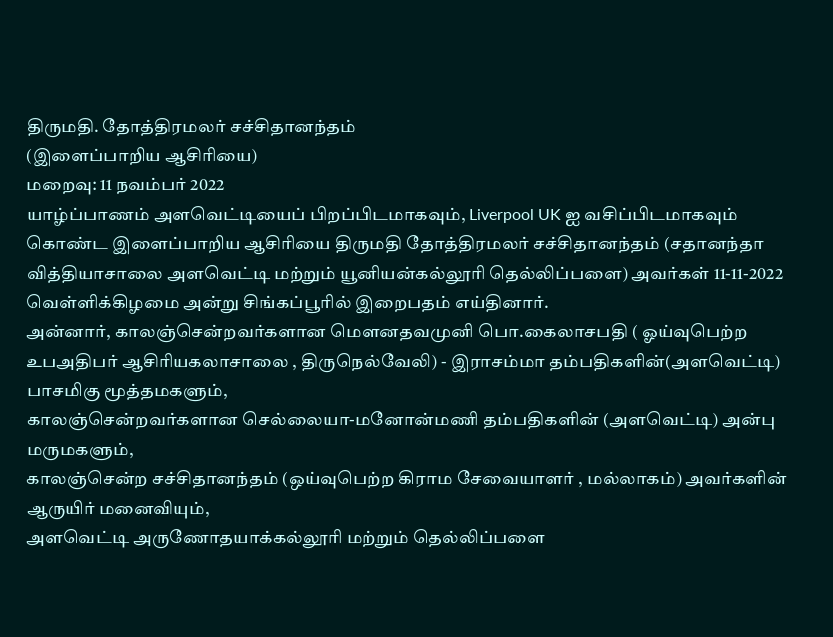திருமதி. தோத்திரமலர் சச்சிதானந்தம்
(இளைப்பாறிய ஆசிரியை)
மறைவு: 11 நவம்பர் 2022
யாழ்ப்பாணம் அளவெட்டியைப் பிறப்பிடமாகவும், Liverpool UK ஐ வசிப்பிடமாகவும் கொண்ட இளைப்பாறிய ஆசிரியை திருமதி தோத்திரமலர் சச்சிதானந்தம் (சதானந்தா வித்தியாசாலை அளவெட்டி மற்றும் யூனியன்கல்லூரி தெல்லிப்பளை) அவர்கள் 11-11-2022 வெள்ளிக்கிழமை அன்று சிங்கப்பூரில் இறைபதம் எய்தினார்.
அன்னார், காலஞ்சென்றவர்களான மெளனதவமுனி பொ.கைலாசபதி ( ஓய்வுபெற்ற உபஅதிபர் ஆசிரியகலாசாலை , திருநெல்வேலி) - இராசம்மா தம்பதிகளின்(அளவெட்டி) பாசமிகு மூத்தமகளும்,
காலஞ்சென்றவர்களான செல்லையா-மனோன்மணி தம்பதிகளின் (அளவெட்டி) அன்பு மருமகளும்,
காலஞ்சென்ற சச்சிதானந்தம் (ஒய்வுபெற்ற கிராம சேவையாளர் , மல்லாகம்) அவர்களின் ஆருயிர் மனைவியும்,
அளவெட்டி அருணோதயாக்கல்லூரி மற்றும் தெல்லிப்பளை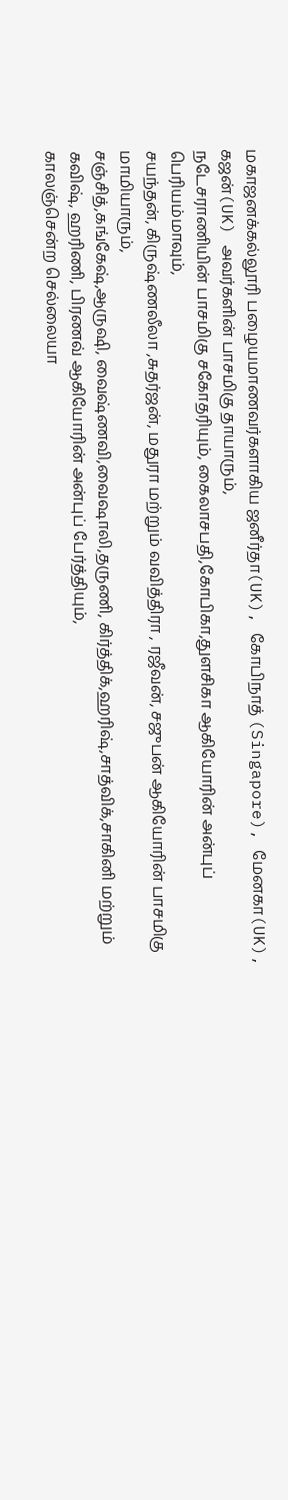மகாஜனக்கல்லூரி பழையமாணவர்களாகிய ஜனீர்தா(UK), கோபிநாத் (Singapore), மேனகா(UK), கஜன்(UK) அவர்களின் பாசமிகு தாயாரும்,
நடேசராணியின் பாசமிகு சகோதரியும், கைலாசபதி,கோபிகா,துளசிகா ஆகியோரின் அன்புப் பெரியம்மாவும்,
சயந்தன், கிருஷ்ணலீலா ,சுதர்ஜன், மதுரா மற்றும் வவித்திரா , ரஜீவன், சஜுபன் ஆகியோரின் பாசமிகு மாமியாரும்,
சஞ்சித்,கங்கேஷ்,ஆருஷி, வைஷ்ணவி,வைஷாலி,தருணி, கிர்த்திக்,ஹரிஷ்,சாத்விக்,சாகினி மற்றும் கவிஷ், ஹரிணி, பிரணவ் ஆகியோரின் அன்புப் பேர்த்தியும்,
காலஞ்சென்ற செல்லையா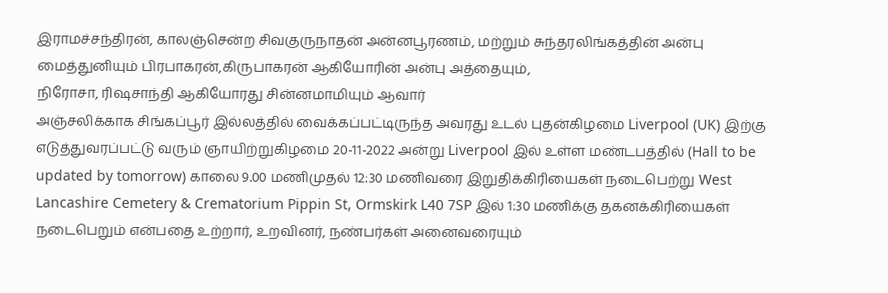இராமச்சந்திரன், காலஞ்சென்ற சிவகுருநாதன் அன்னபூரணம், மற்றும் சுந்தரலிங்கத்தின் அன்பு மைத்துனியும் பிரபாகரன்,கிருபாகரன் ஆகியோரின் அன்பு அத்தையும்,
நிரோசா, ரிஷசாந்தி ஆகியோரது சின்னமாமியும் ஆவார்
அஞ்சலிக்காக சிங்கப்பூர் இல்லத்தில் வைக்கப்பட்டிருந்த அவரது உடல் புதன்கிழமை Liverpool (UK) இற்கு எடுத்துவரப்பட்டு வரும் ஞாயிற்றுகிழமை 20-11-2022 அன்று Liverpool இல் உள்ள மண்டபத்தில் (Hall to be updated by tomorrow) காலை 9.00 மணிமுதல் 12:30 மணிவரை இறுதிக்கிரியைகள் நடைபெற்று West Lancashire Cemetery & Crematorium Pippin St, Ormskirk L40 7SP இல் 1:30 மணிக்கு தகனக்கிரியைகள் நடைபெறும் என்பதை உற்றார், உறவினர், நண்பர்கள் அனைவரையும்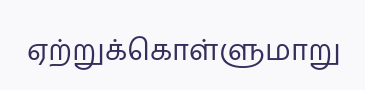ஏற்றுக்கொள்ளுமாறு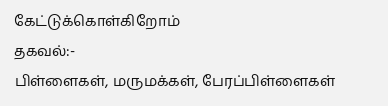கேட்டுக்கொள்கிறோம்
தகவல்:-
பிள்ளைகள், மருமக்கள், பேரப்பிள்ளைகள்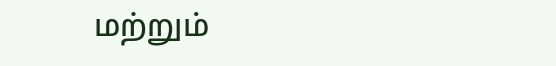மற்றும்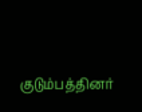குடும்பத்தினர்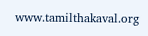www.tamilthakaval.org